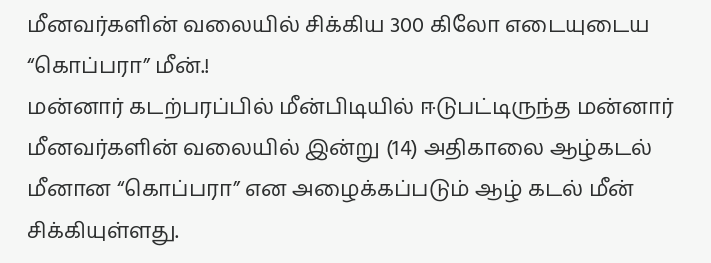மீனவர்களின் வலையில் சிக்கிய 300 கிலோ எடையுடைய “கொப்பரா” மீன்.!
மன்னார் கடற்பரப்பில் மீன்பிடியில் ஈடுபட்டிருந்த மன்னார் மீனவர்களின் வலையில் இன்று (14) அதிகாலை ஆழ்கடல் மீனான “கொப்பரா” என அழைக்கப்படும் ஆழ் கடல் மீன் சிக்கியுள்ளது.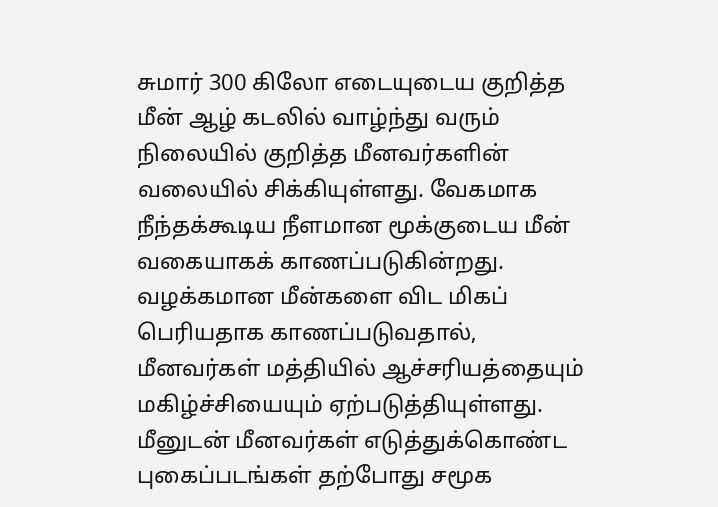சுமார் 300 கிலோ எடையுடைய குறித்த மீன் ஆழ் கடலில் வாழ்ந்து வரும் நிலையில் குறித்த மீனவர்களின் வலையில் சிக்கியுள்ளது. வேகமாக நீந்தக்கூடிய நீளமான மூக்குடைய மீன் வகையாகக் காணப்படுகின்றது.
வழக்கமான மீன்களை விட மிகப் பெரியதாக காணப்படுவதால், மீனவர்கள் மத்தியில் ஆச்சரியத்தையும் மகிழ்ச்சியையும் ஏற்படுத்தியுள்ளது.
மீனுடன் மீனவர்கள் எடுத்துக்கொண்ட புகைப்படங்கள் தற்போது சமூக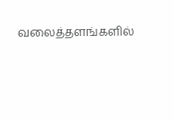வலைத்தளங்களில்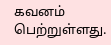கவனம் பெற்றுள்ளது.